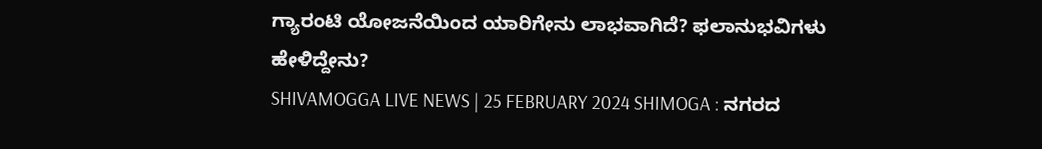ಗ್ಯಾರಂಟಿ ಯೋಜನೆಯಿಂದ ಯಾರಿಗೇನು ಲಾಭವಾಗಿದೆ? ಫಲಾನುಭವಿಗಳು ಹೇಳಿದ್ದೇನು?
SHIVAMOGGA LIVE NEWS | 25 FEBRUARY 2024 SHIMOGA : ನಗರದ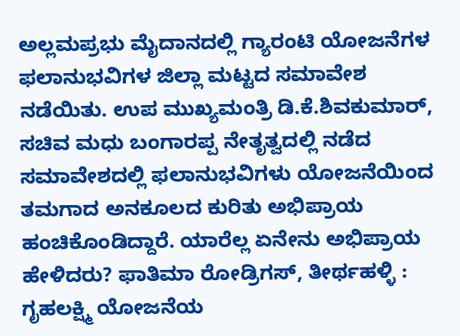ಅಲ್ಲಮಪ್ರಭು ಮೈದಾನದಲ್ಲಿ ಗ್ಯಾರಂಟಿ ಯೋಜನೆಗಳ ಫಲಾನುಭವಿಗಳ ಜಿಲ್ಲಾ ಮಟ್ಟದ ಸಮಾವೇಶ ನಡೆಯಿತು. ಉಪ ಮುಖ್ಯಮಂತ್ರಿ ಡಿ.ಕೆ.ಶಿವಕುಮಾರ್, ಸಚಿವ ಮಧು ಬಂಗಾರಪ್ಪ ನೇತೃತ್ವದಲ್ಲಿ ನಡೆದ ಸಮಾವೇಶದಲ್ಲಿ ಫಲಾನುಭವಿಗಳು ಯೋಜನೆಯಿಂದ ತಮಗಾದ ಅನಕೂಲದ ಕುರಿತು ಅಭಿಪ್ರಾಯ ಹಂಚಿಕೊಂಡಿದ್ದಾರೆ. ಯಾರೆಲ್ಲ ಏನೇನು ಅಭಿಪ್ರಾಯ ಹೇಳಿದರು? ಫಾತಿಮಾ ರೋಡ್ರಿಗಸ್, ತೀರ್ಥಹಳ್ಳಿ : ಗೃಹಲಕ್ಷ್ಮಿ ಯೋಜನೆಯ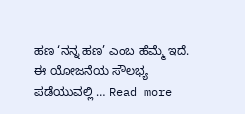ಹಣ ‘ನನ್ನ ಹಣ’ ಎಂಬ ಹೆಮ್ಮೆ ಇದೆ. ಈ ಯೋಜನೆಯ ಸೌಲಭ್ಯ ಪಡೆಯುವಲ್ಲಿ … Read more